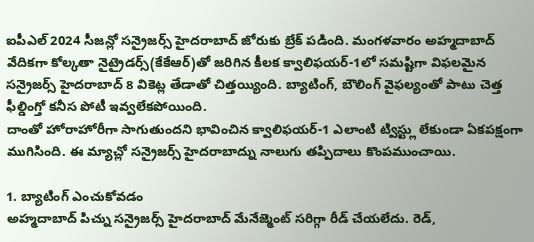ఐపీఎల్ 2024 సీజన్లో సన్రైజర్స్ హైదరాబాద్ జోరుకు బ్రేక్ పడింది. మంగళవారం అహ్మదాబాద్ వేదికగా కోల్కతా నైట్రైడర్స్(కేకేఆర్)తో జరిగిన కీలక క్వాలిఫయర్-1లో సమష్టిగా విఫలమైన సన్రైజర్స్ హైదరాబాద్ 8 వికెట్ల తేడాతో చిత్తయ్యింది. బ్యాటింగ్, బౌలింగ్ వైఫల్యంతో పాటు చెత్త ఫీల్డింగ్తో కనీస పోటీ ఇవ్వలేకపోయింది.
దాంతో హోరాహోరీగా సాగుతుందని భావించిన క్వాలిఫయర్-1 ఎలాంటి ట్విస్ట్లు లేకుండా ఏకపక్షంగా ముగిసింది. ఈ మ్యాచ్లో సన్రైజర్స్ హైదరాబాద్ను నాలుగు తప్పిదాలు కొంపముంచాయి.

1. బ్యాటింగ్ ఎంచుకోవడం
అహ్మదాబాద్ పిచ్ను సన్రైజర్స్ హైదరాబాద్ మేనేజ్మెంట్ సరిగ్గా రీడ్ చేయలేదు. రెడ్,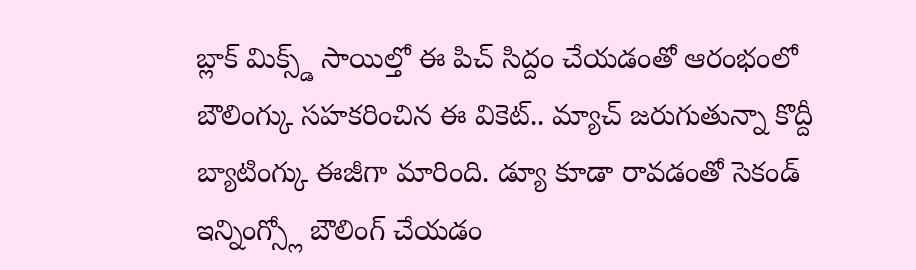బ్లాక్ మిక్స్డ్ సాయిల్తో ఈ పిచ్ సిద్దం చేయడంతో ఆరంభంలో బౌలింగ్కు సహకరించిన ఈ వికెట్.. మ్యాచ్ జరుగుతున్నా కొద్దీ బ్యాటింగ్కు ఈజీగా మారింది. డ్యూ కూడా రావడంతో సెకండ్ ఇన్నింగ్స్లో బౌలింగ్ చేయడం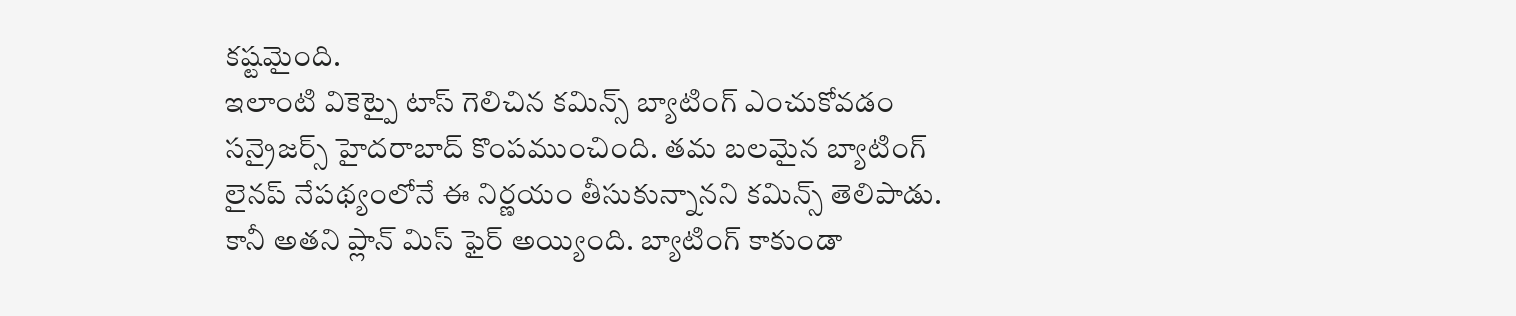కష్టమైంది.
ఇలాంటి వికెట్పై టాస్ గెలిచిన కమిన్స్ బ్యాటింగ్ ఎంచుకోవడం సన్రైజర్స్ హైదరాబాద్ కొంపముంచింది. తమ బలమైన బ్యాటింగ్ లైనప్ నేపథ్యంలోనే ఈ నిర్ణయం తీసుకున్నానని కమిన్స్ తెలిపాడు. కానీ అతని ప్లాన్ మిస్ ఫైర్ అయ్యింది. బ్యాటింగ్ కాకుండా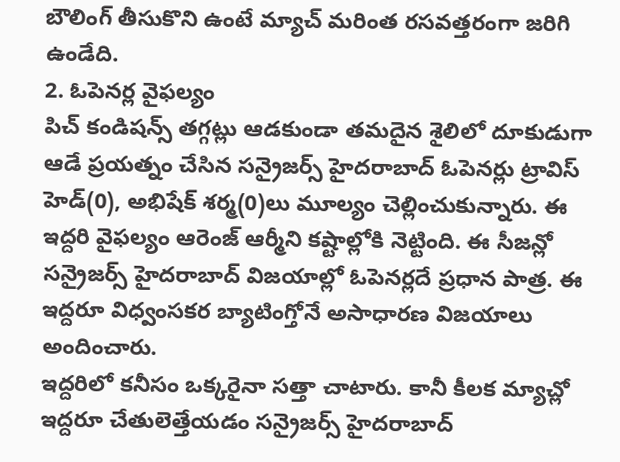బౌలింగ్ తీసుకొని ఉంటే మ్యాచ్ మరింత రసవత్తరంగా జరిగి ఉండేది.
2. ఓపెనర్ల వైఫల్యం
పిచ్ కండిషన్స్ తగ్గట్లు ఆడకుండా తమదైన శైలిలో దూకుడుగా ఆడే ప్రయత్నం చేసిన సన్రైజర్స్ హైదరాబాద్ ఓపెనర్లు ట్రావిస్ హెడ్(0), అభిషేక్ శర్మ(0)లు మూల్యం చెల్లించుకున్నారు. ఈ ఇద్దరి వైఫల్యం ఆరెంజ్ ఆర్మీని కష్టాల్లోకి నెట్టింది. ఈ సీజన్లో సన్రైజర్స్ హైదరాబాద్ విజయాల్లో ఓపెనర్లదే ప్రధాన పాత్ర. ఈ ఇద్దరూ విధ్వంసకర బ్యాటింగ్తోనే అసాధారణ విజయాలు అందించారు.
ఇద్దరిలో కనీసం ఒక్కరైనా సత్తా చాటారు. కానీ కీలక మ్యాచ్లో ఇద్దరూ చేతులెత్తేయడం సన్రైజర్స్ హైదరాబాద్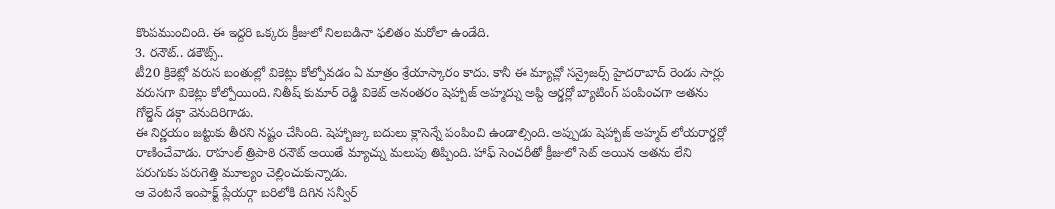కొంపముంచింది. ఈ ఇద్దరి ఒక్కరు క్రీజులో నిలబడినా ఫలితం మరోలా ఉండేది.
3. రనౌట్.. డకౌట్స్..
టీ20 క్రికెట్లో వరుస బంతుల్లో వికెట్లు కోల్పోవడం ఏ మాత్రం శ్రేయాస్కారం కాదు. కానీ ఈ మ్యాచ్లో సన్రైజర్స్ హైదరాబాద్ రెండు సార్లు వరుసగా వికెట్లు కోల్పోయింది. నితీష్ కుమార్ రెడ్డి వికెట్ అనంతరం షెహ్బాజ్ అహ్మద్ను అప్ది ఆర్డర్లో బ్యాటింగ్ పంపించగా అతను గోల్డెన్ డక్గా వెనుదిరిగాడు.
ఈ నిర్ణయం జట్టుకు తీరని నష్టం చేసింది. షెహ్బాజ్కు బదులు క్లాసెన్నే పంపించి ఉండాల్సింది. అప్పుడు షెహ్బాజ్ అహ్మద్ లోయరార్డర్లో రాణించేవాడు. రాహుల్ త్రిపాఠి రనౌట్ అయితే మ్యాచ్ను మలుపు తిప్పింది. హాఫ్ సెంచరీతో క్రీజులో సెట్ అయిన అతను లేని పరుగుకు పరుగెత్తి మూల్యం చెల్లించుకున్నాడు.
ఆ వెంటనే ఇంపాక్ట్ ప్లేయర్గా బరిలోకి దిగిన సన్వీర్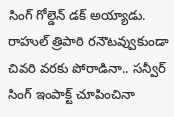సింగ్ గోల్డెన్ డక్ అయ్యాడు. రాహుల్ త్రిపాఠి రనౌటవ్వుకుండా చివరి వరకు పోరాడినా.. సన్వీర్ సింగ్ ఇంపాక్ట్ చూపించినా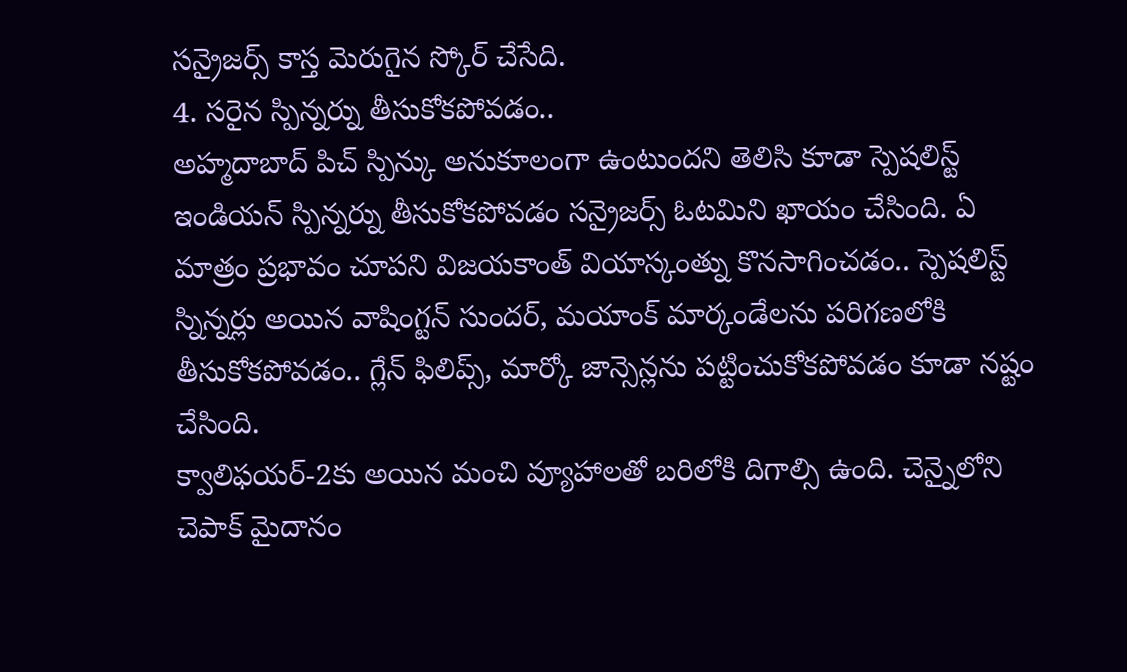సన్రైజర్స్ కాస్త మెరుగైన స్కోర్ చేసేది.
4. సరైన స్పిన్నర్ను తీసుకోకపోవడం..
అహ్మదాబాద్ పిచ్ స్పిన్కు అనుకూలంగా ఉంటుందని తెలిసి కూడా స్పెషలిస్ట్ ఇండియన్ స్పిన్నర్ను తీసుకోకపోవడం సన్రైజర్స్ ఓటమిని ఖాయం చేసింది. ఏ మాత్రం ప్రభావం చూపని విజయకాంత్ వియాస్కంత్ను కొనసాగించడం.. స్పెషలిస్ట్ స్నిన్నర్లు అయిన వాషింగ్టన్ సుందర్, మయాంక్ మార్కండేలను పరిగణలోకి తీసుకోకపోవడం.. గ్లేన్ ఫిలిప్స్, మార్కో జాన్సెన్లను పట్టించుకోకపోవడం కూడా నష్టం చేసింది.
క్వాలిఫయర్-2కు అయిన మంచి వ్యూహాలతో బరిలోకి దిగాల్సి ఉంది. చెన్నైలోని చెపాక్ మైదానం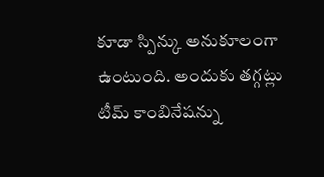కూడా స్పిన్కు అనుకూలంగా ఉంటుంది. అందుకు తగ్గట్లు టీమ్ కాంబినేషన్ను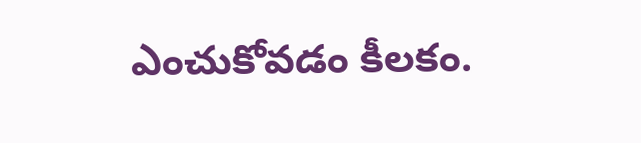ఎంచుకోవడం కీలకం.